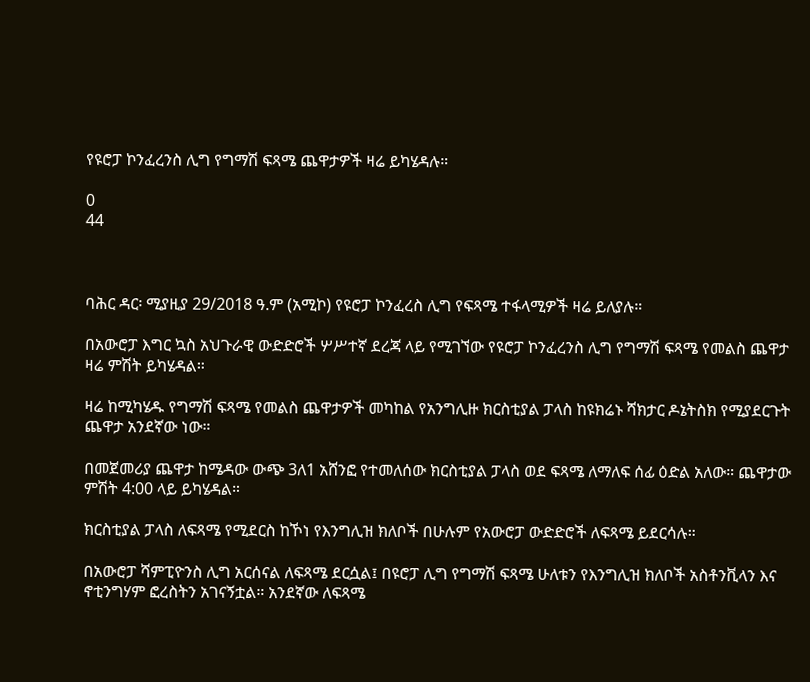የዩሮፓ ኮንፈረንስ ሊግ የግማሽ ፍጻሜ ጨዋታዎች ዛሬ ይካሄዳሉ።

0
44



ባሕር ዳር፡ ሚያዚያ 29/2018 ዓ.ም (አሚኮ) የዩሮፓ ኮንፈረስ ሊግ የፍጻሜ ተፋላሚዎች ዛሬ ይለያሉ።

በአውሮፓ እግር ኳስ አህጉራዊ ውድድሮች ሦሥተኛ ደረጃ ላይ የሚገኘው የዩሮፓ ኮንፈረንስ ሊግ የግማሽ ፍጻሜ የመልስ ጨዋታ ዛሬ ምሽት ይካሄዳል።

ዛሬ ከሚካሄዱ የግማሽ ፍጻሜ የመልስ ጨዋታዎች መካከል የአንግሊዙ ክርስቲያል ፓላስ ከዩክሬኑ ሻክታር ዶኔትስክ የሚያደርጉት ጨዋታ አንደኛው ነው።

በመጀመሪያ ጨዋታ ከሜዳው ውጭ 3ለ1 አሸንፎ የተመለሰው ክርስቲያል ፓላስ ወደ ፍጻሜ ለማለፍ ሰፊ ዕድል አለው። ጨዋታው ምሽት 4:00 ላይ ይካሄዳል።

ክርስቲያል ፓላስ ለፍጻሜ የሚደርስ ከኾነ የእንግሊዝ ክለቦች በሁሉም የአውሮፓ ውድድሮች ለፍጻሜ ይደርሳሉ።

በአውሮፓ ሻምፒዮንስ ሊግ አርሰናል ለፍጻሜ ደርሷል፤ በዩሮፓ ሊግ የግማሽ ፍጻሜ ሁለቱን የእንግሊዝ ክለቦች አስቶንቪላን እና ኖቲንግሃም ፎረስትን አገናኝቷል። አንደኛው ለፍጻሜ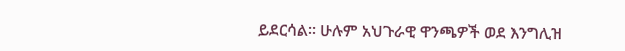ይደርሳል። ሁሉም አህጉራዊ ዋንጫዎች ወደ እንግሊዝ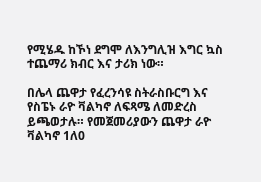የሚሄዱ ከኾነ ደግሞ ለእንግሊዝ እግር ኳስ ተጨማሪ ክብር እና ታሪክ ነው።

በሌላ ጨዋታ የፈረንሳዩ ስትራስቡርግ እና የስፔኑ ራዮ ቫልካኖ ለፍጻሜ ለመድረስ ይጫወታሉ። የመጀመሪያውን ጨዋታ ራዮ ቫልካኖ 1ለ0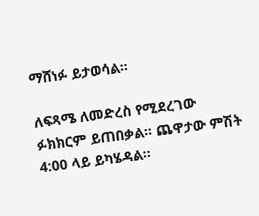ማሸነፉ ይታወሳል።

ለፍጻሜ ለመድረስ የሚደረገው ፉክክርም ይጠበቃል። ጨዋታው ምሽት 4:00 ላይ ይካሄዳል።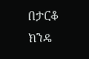በታርቆ ክንዴ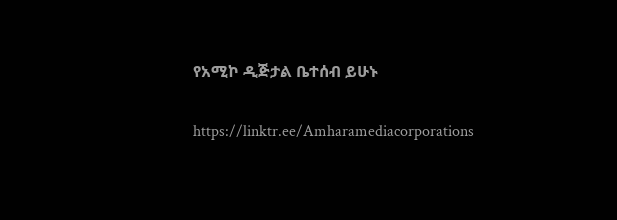የአሚኮ ዲጅታል ቤተሰብ ይሁኑ

https://linktr.ee/Amharamediacorporations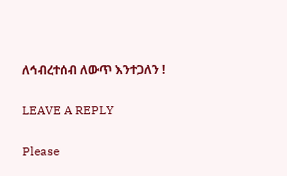ለኅብረተሰብ ለውጥ እንተጋለን !

LEAVE A REPLY

Please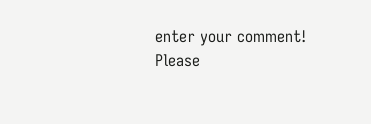enter your comment!
Please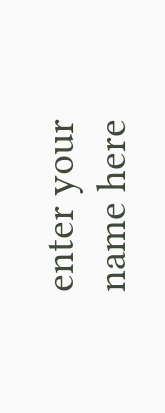enter your name here